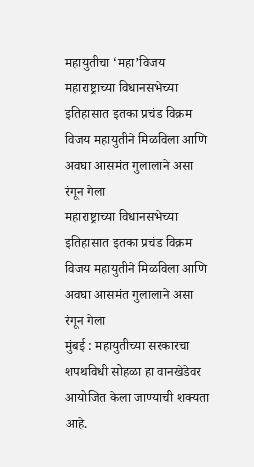महायुतीचा ‘महा’विजय
महाराष्ट्राच्या विधानसभेच्या इतिहासात इतका प्रचंड विक्रम विजय महायुतीने मिळविला आणि अवघा आसमंत गुलालाने असा रंगून गेला
महाराष्ट्राच्या विधानसभेच्या इतिहासात इतका प्रचंड विक्रम विजय महायुतीने मिळविला आणि अवघा आसमंत गुलालाने असा रंगून गेला
मुंबई : महायुतीच्या सरकारचा शपथविधी सोहळा हा वानखेडेवर आयोजित केला जाण्याची शक्यता आहे.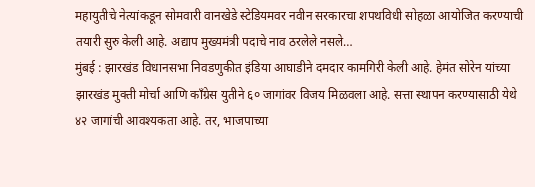महायुतीचे नेत्यांकडून सोमवारी वानखेडे स्टेडियमवर नवीन सरकारचा शपथविधी सोहळा आयोजित करण्याची तयारी सुरु केली आहे. अद्याप मुख्यमंत्री पदाचे नाव ठरलेले नसले…
मुंबई : झारखंड विधानसभा निवडणुकीत इंडिया आघाडीने दमदार कामगिरी केली आहे. हेमंत सोरेन यांच्या झारखंड मुक्ती मोर्चा आणि काँग्रेस युतीने ६० जागांवर विजय मिळवला आहे. सत्ता स्थापन करण्यासाठी येथे ४२ जागांची आवश्यकता आहे. तर, भाजपाच्या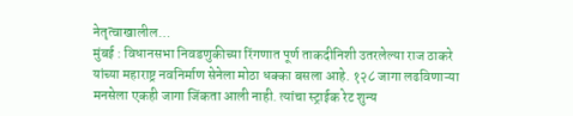नेतृत्वाखालील…
मुंबई : विधानसभा निवडणुकीच्या रिंगणात पूर्ण ताकदीनिशी उतरलेल्या राज ठाकरे यांच्या महाराष्ट्र नवनिर्माण सेनेला मोठा धक्का बसला आहे. १२८ जागा लढविणाऱ्या मनसेला एकही जागा जिंकता आली नाही. त्यांचा स्ट्राईक रेट शुन्य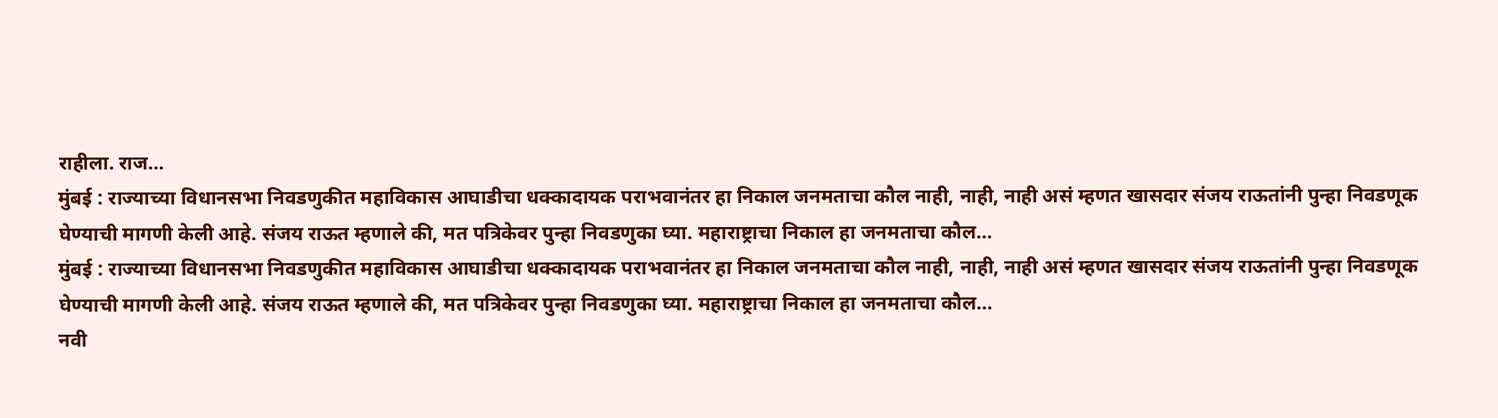राहीला. राज…
मुंबई : राज्याच्या विधानसभा निवडणुकीत महाविकास आघाडीचा धक्कादायक पराभवानंतर हा निकाल जनमताचा कौल नाही, नाही, नाही असं म्हणत खासदार संजय राऊतांनी पुन्हा निवडणूक घेण्याची मागणी केली आहे. संजय राऊत म्हणाले की, मत पत्रिकेवर पुन्हा निवडणुका घ्या. महाराष्ट्राचा निकाल हा जनमताचा कौल…
मुंबई : राज्याच्या विधानसभा निवडणुकीत महाविकास आघाडीचा धक्कादायक पराभवानंतर हा निकाल जनमताचा कौल नाही, नाही, नाही असं म्हणत खासदार संजय राऊतांनी पुन्हा निवडणूक घेण्याची मागणी केली आहे. संजय राऊत म्हणाले की, मत पत्रिकेवर पुन्हा निवडणुका घ्या. महाराष्ट्राचा निकाल हा जनमताचा कौल…
नवी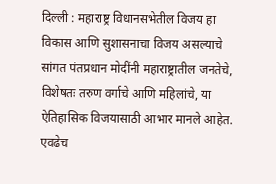दिल्ली : महाराष्ट्र विधानसभेतील विजय हा विकास आणि सुशासनाचा विजय असल्याचे सांगत पंतप्रधान मोदींनी महाराष्ट्रातील जनतेचे, विशेषतः तरुण वर्गाचे आणि महिलांचे, या ऐतिहासिक विजयासाठी आभार मानले आहेत. एवढेच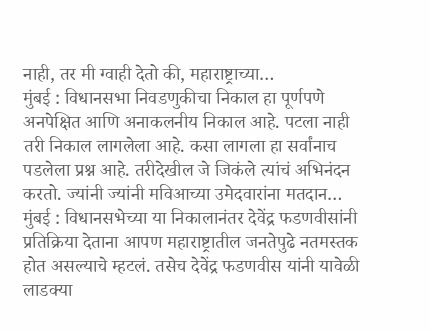नाही, तर मी ग्वाही देतो की, महाराष्ट्राच्या…
मुंबई : विधानसभा निवडणुकीचा निकाल हा पूर्णपणे अनपेक्षित आणि अनाकलनीय निकाल आहे. पटला नाही तरी निकाल लागलेला आहे. कसा लागला हा सर्वांनाच पडलेला प्रश्न आहे. तरीदेखील जे जिकंले त्यांचं अभिनंदन करतो. ज्यांनी ज्यांनी मविआच्या उमेदवारांना मतदान…
मुंबई : विधानसभेच्या या निकालानंतर देवेंद्र फडणवीसांनी प्रतिक्रिया देताना आपण महाराष्ट्रातील जनतेपुढे नतमस्तक होत असल्याचे म्हटलं. तसेच देवेंद्र फडणवीस यांनी यावेळी लाडक्या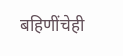बहिणींचेही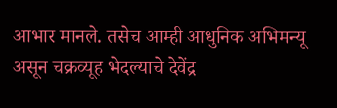आभार मानले. तसेच आम्ही आधुनिक अभिमन्यू असून चक्रव्यूह भेदल्याचे देवेंद्र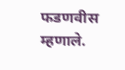फडणवीस म्हणाले.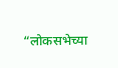“लोकसभेच्या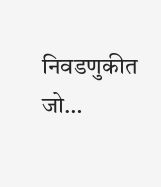निवडणुकीत जो…